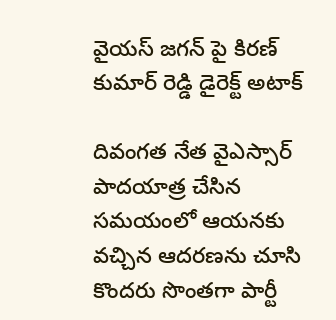వైయస్ జగన్ పై కిరణ్ కుమార్ రెడ్డి డైరెక్ట్ అటాక్

దివంగత నేత వైఎస్సార్ పాదయాత్ర చేసిన సమయంలో ఆయనకు వచ్చిన ఆదరణను చూసి కొందరు సొంతగా పార్టీ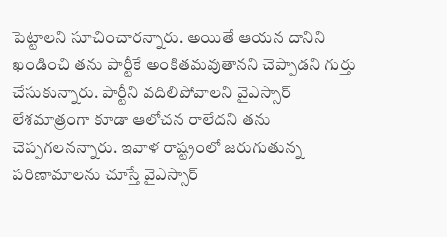పెట్టాలని సూచించారన్నారు. అయితే ఆయన దానిని ఖండించి తను పార్టీకే అంకితమవుతానని చెప్పాడని గుర్తు చేసుకున్నారు. పార్టీని వదిలిపోవాలని వైఎస్సార్ లేశమాత్రంగా కూడా ఆలోచన రాలేదని తను చెప్పగలనన్నారు. ఇవాళ రాష్ట్రంలో జరుగుతున్న పరిణామాలను చూస్తే వైఎస్సార్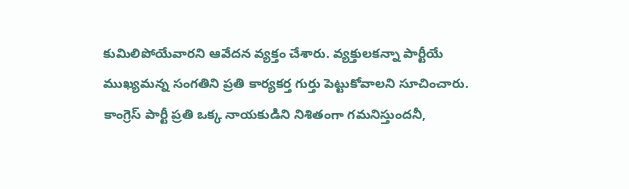కుమిలిపోయేవారని ఆవేదన వ్యక్తం చేశారు. వ్యక్తులకన్నా పార్టీయే ముఖ్యమన్న సంగతిని ప్రతి కార్యకర్త గుర్తు పెట్టుకోవాలని సూచించారు. కాంగ్రెస్ పార్టీ ప్రతి ఒక్క నాయకుడిని నిశితంగా గమనిస్తుందనీ,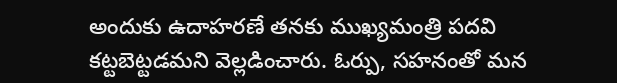అందుకు ఉదాహరణే తనకు ముఖ్యమంత్రి పదవి కట్టబెట్టడమని వెల్లడించారు. ఓర్పు, సహనంతో మన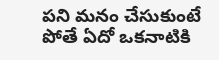పని మనం చేసుకుంటే పోతే ఏదో ఒకనాటికి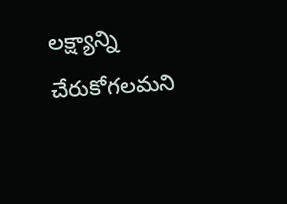లక్ష్యాన్ని చేరుకోగలమని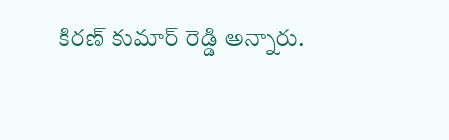కిరణ్ కుమార్ రెడ్డి అన్నారు.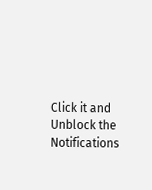Click it and Unblock the Notifications